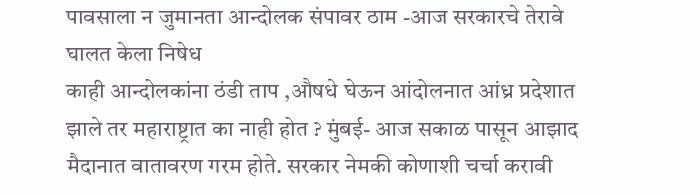पावसाला न जुमानता आन्दोलक संपावर ठाम -आज सरकारचे तेरावे घालत केला निषेध
काही आन्दोलकांना ठंडी ताप ,औषधे घेऊन आंदोलनात आंध्र प्रदेशात झाले तर महाराष्ट्रात का नाही होत ? मुंबई- आज सकाळ पासून आझाद मैदानात वातावरण गरम होते. सरकार नेमकी कोणाशी चर्चा करावी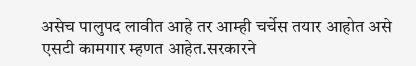असेच पालुपद लावीत आहे तर आम्ही चर्चेस तयार आहोत असे एसटी कामगार म्हणत आहेत.सरकारने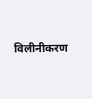विलीनीकरण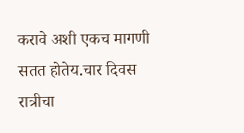करावे अशी एकच मागणी सतत होतेय.चार दिवस रात्रीचा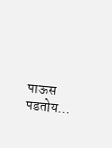पाऊस पडतोय…